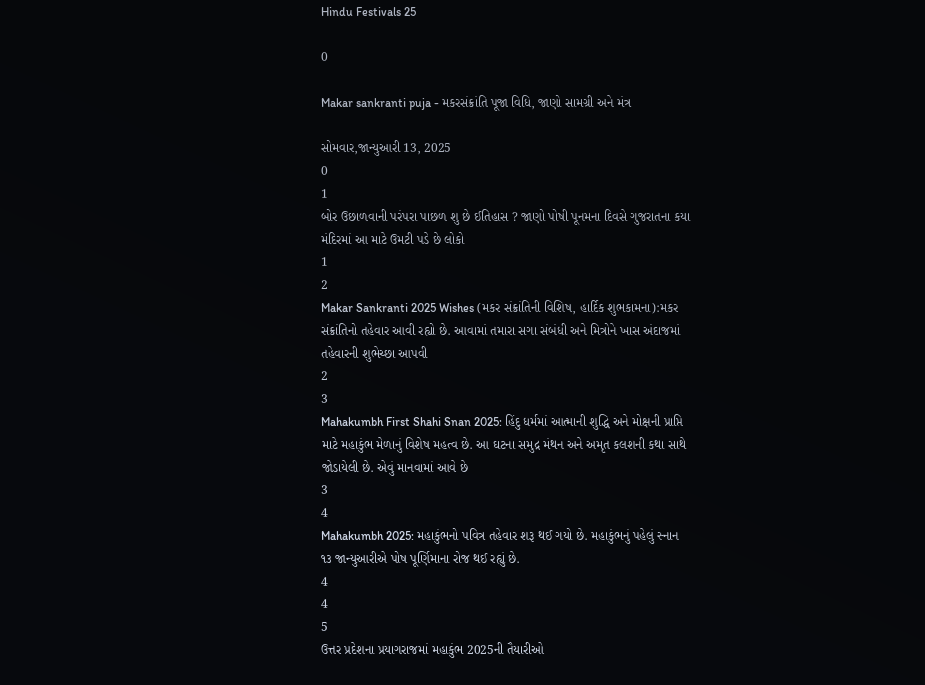Hindu Festivals 25

0

Makar sankranti puja - મકરસંક્રાંતિ પૂજા વિધિ, જાણો સામગ્રી અને મંત્ર

સોમવાર,જાન્યુઆરી 13, 2025
0
1
બોર ઉછાળવાની પરંપરા પાછળ શુ છે ઈતિહાસ ? જાણો પોષી પૂનમના દિવસે ગુજરાતના કયા મંદિરમાં આ માટે ઉમટી પડે છે લોકો
1
2
Makar Sankranti 2025 Wishes (મકર સંક્રાંતિની વિશિષ, હાર્દિક શુભકામના):મકર સંક્રાંતિનો તહેવાર આવી રહ્યો છે. આવામાં તમારા સગા સંબંધી અને મિત્રોને ખાસ અંદાજમાં તહેવારની શુભેચ્છા આપવી
2
3
Mahakumbh First Shahi Snan 2025: હિંદુ ધર્મમાં આત્માની શુદ્ધિ અને મોક્ષની પ્રાપ્તિ માટે મહાકુંભ મેળાનું વિશેષ મહત્વ છે. આ ઘટના સમુદ્ર મંથન અને અમૃત કલશની કથા સાથે જોડાયેલી છે. એવું માનવામાં આવે છે
3
4
Mahakumbh 2025: મહાકુંભનો પવિત્ર તહેવાર શરૂ થઈ ગયો છે. મહાકુંભનું પહેલું સ્નાન ૧૩ જાન્યુઆરીએ પોષ પૂર્ણિમાના રોજ થઈ રહ્યું છે.
4
4
5
ઉત્તર પ્રદેશના પ્રયાગરાજમાં મહાકુંભ 2025ની તૈયારીઓ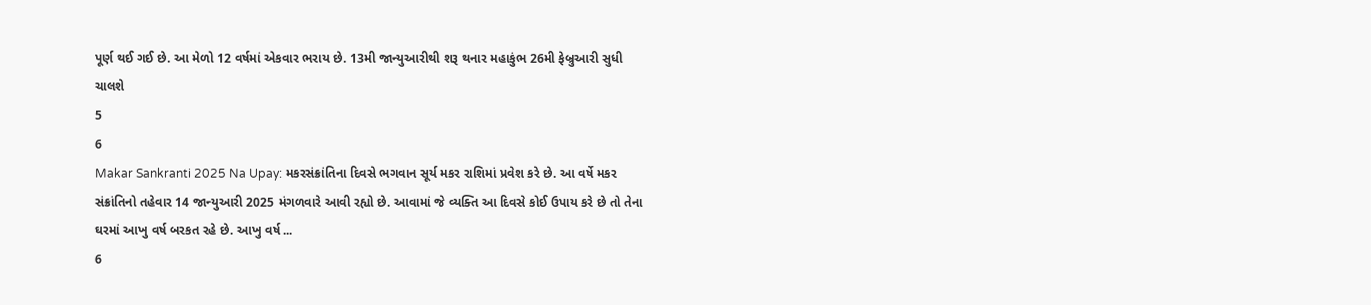પૂર્ણ થઈ ગઈ છે. આ મેળો 12 વર્ષમાં એકવાર ભરાય છે. 13મી જાન્યુઆરીથી શરૂ થનાર મહાકુંભ 26મી ફેબ્રુઆરી સુધી ચાલશે
5
6
Makar Sankranti 2025 Na Upay: મકરસંક્રાંતિના દિવસે ભગવાન સૂર્ય મકર રાશિમાં પ્રવેશ કરે છે. આ વર્ષે મકર સંક્રાંતિનો તહેવાર 14 જાન્યુઆરી 2025 મંગળવારે આવી રહ્યો છે. આવામાં જે વ્યક્તિ આ દિવસે કોઈ ઉપાય કરે છે તો તેના ઘરમાં આખુ વર્ષ બરકત રહે છે. આખુ વર્ષ ...
6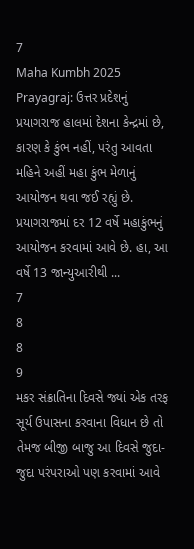7
Maha Kumbh 2025 Prayagraj: ઉત્તર પ્રદેશનું પ્રયાગરાજ હાલમાં દેશના કેન્દ્રમાં છે, કારણ કે કુંભ નહીં, પરંતુ આવતા મહિને અહીં મહા કુંભ મેળાનું આયોજન થવા જઈ રહ્યું છે. પ્રયાગરાજમાં દર 12 વર્ષે મહાકુંભનું આયોજન કરવામાં આવે છે. હા, આ વર્ષે 13 જાન્યુઆરીથી ...
7
8
8
9
મકર સંક્રાતિના દિવસે જ્યાં એક તરફ સૂર્ય ઉપાસના કરવાના વિધાન છે તો તેમજ બીજી બાજુ આ દિવસે જુદા-જુદા પરંપરાઓ પણ કરવામાં આવે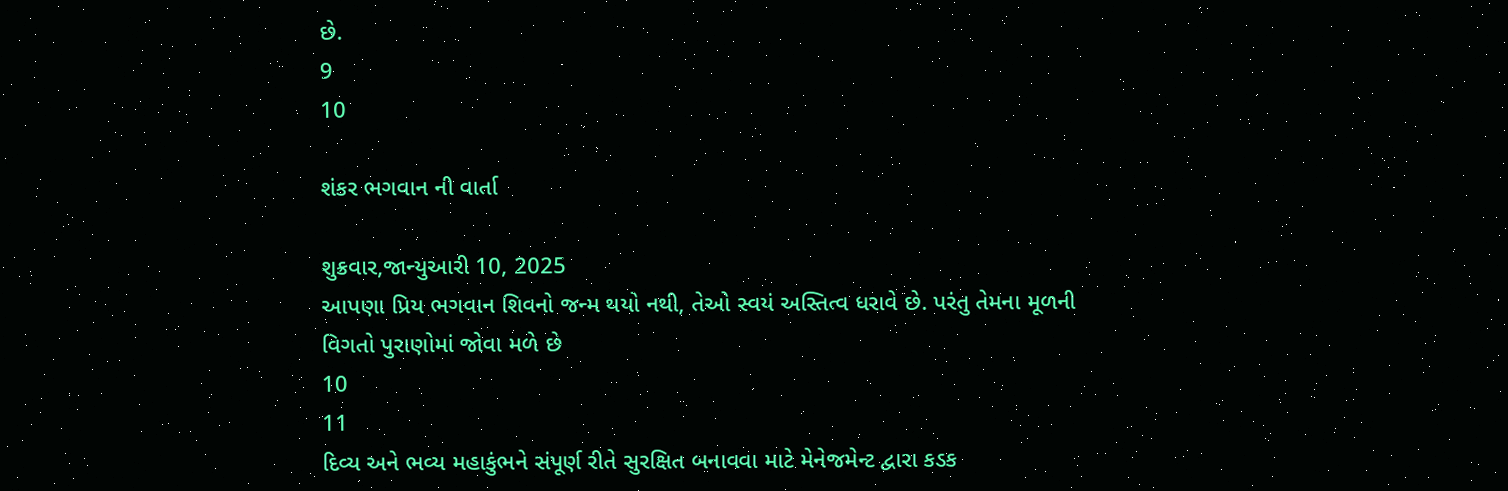છે.
9
10

શંકર ભગવાન ની વાર્તા

શુક્રવાર,જાન્યુઆરી 10, 2025
આપણા પ્રિય ભગવાન શિવનો જન્મ થયો નથી, તેઓ સ્વયં અસ્તિત્વ ધરાવે છે. પરંતુ તેમના મૂળની વિગતો પુરાણોમાં જોવા મળે છે
10
11
દિવ્ય અને ભવ્ય મહાકુંભને સંપૂર્ણ રીતે સુરક્ષિત બનાવવા માટે મેનેજમેન્ટ દ્વારા કડક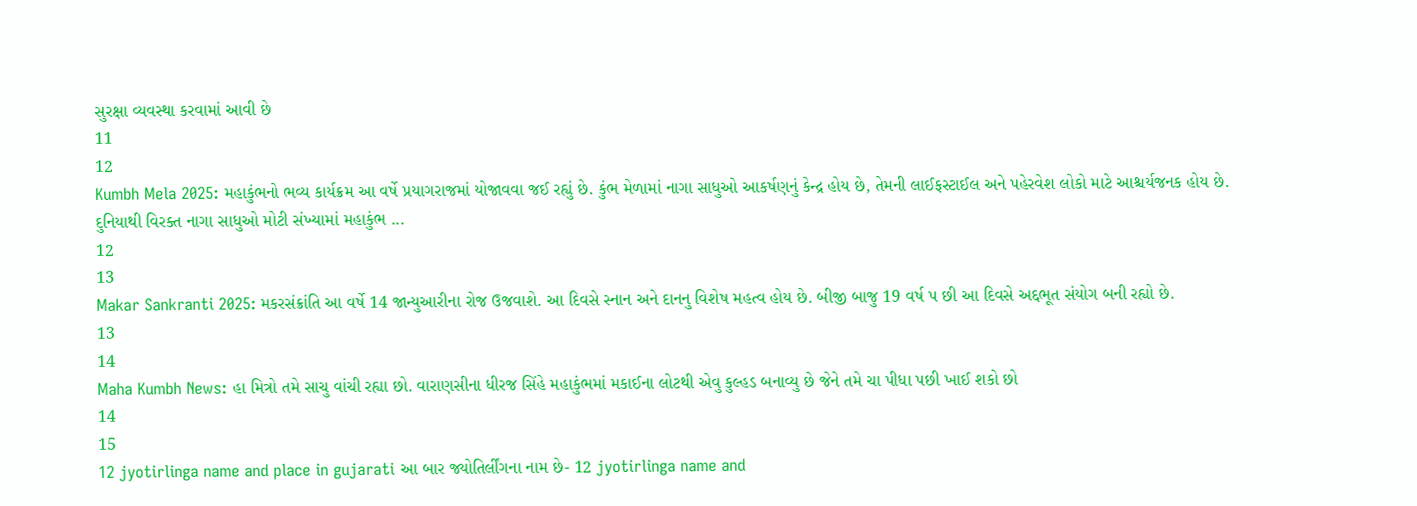સુરક્ષા વ્યવસ્થા કરવામાં આવી છે
11
12
Kumbh Mela 2025: મહાકુંભનો ભવ્ય કાર્યક્રમ આ વર્ષે પ્રયાગરાજમાં યોજાવવા જઈ રહ્યું છે. કુંભ મેળામાં નાગા સાધુઓ આકર્ષણનું કેન્દ્ર હોય છે, તેમની લાઈફસ્ટાઈલ અને પહેરવેશ લોકો માટે આશ્ચર્યજનક હોય છે. દુનિયાથી વિરક્ત નાગા સાધુઓ મોટી સંખ્યામાં મહાકુંભ ...
12
13
Makar Sankranti 2025: મકરસંક્રાંતિ આ વર્ષે 14 જાન્યુઆરીના રોજ ઉજવાશે. આ દિવસે સ્નાન અને દાનનુ વિશેષ મહત્વ હોય છે. બીજી બાજુ 19 વર્ષ પ છી આ દિવસે અદ્દભૂત સંયોગ બની રહ્યો છે.
13
14
Maha Kumbh News: હા મિત્રો તમે સાચુ વાંચી રહ્યા છો. વારાણસીના ધીરજ સિંહે મહાકુંભમાં મકાઈના લોટથી એવુ કુલ્હડ બનાવ્યુ છે જેને તમે ચા પીધા પછી ખાઈ શકો છો
14
15
12 jyotirlinga name and place in gujarati આ બાર જ્યોતિર્લીંગના નામ છે- 12 jyotirlinga name and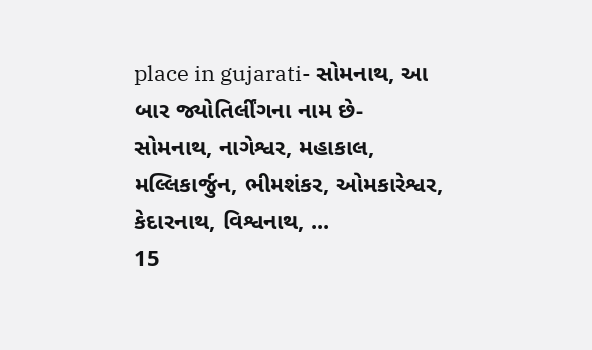place in gujarati- સોમનાથ, આ બાર જ્યોતિર્લીંગના નામ છે- સોમનાથ, નાગેશ્વર, મહાકાલ, મલ્લિકાર્જુન, ભીમશંકર, ઓમકારેશ્વર, કેદારનાથ, વિશ્વનાથ, ...
15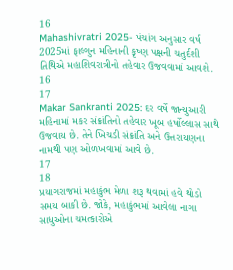16
Mahashivratri 2025- પંચાંગ અનુસાર વર્ષ 2025માં ફાલ્ગુન મહિનાની કૃષ્ણ પક્ષની ચતુર્દશી તિથિએ મહાશિવરાત્રીનો તહેવાર ઉજવવામાં આવશે.
16
17
Makar Sankranti 2025: દર વર્ષે જાન્યુઆરી મહિનામાં મકર સંક્રાંતિનો તહેવાર ખૂબ હર્ષોલ્લાસ સાથે ઉજવાય છે. તેને ખિચડી સંક્રાંતિ અને ઉત્તરાયણના નામથી પણ ઓળખવામાં આવે છે.
17
18
પ્રયાગરાજમાં મહાકુંભ મેળા શરૂ થવામાં હવે થોડો સમય બાકી છે. જોકે, મહાકુંભમાં આવેલા નાગા સાધુઓના ચમત્કારોએ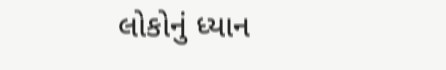લોકોનું ધ્યાન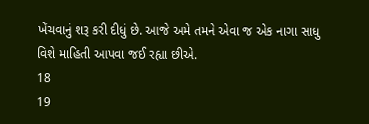ખેંચવાનું શરૂ કરી દીધું છે. આજે અમે તમને એવા જ એક નાગા સાધુ વિશે માહિતી આપવા જઈ રહ્યા છીએ.
18
19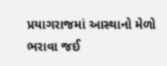પ્રયાગરાજમાં આસ્થાનો મેળો ભરાવા જઈ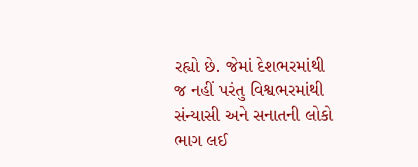રહ્યો છે. જેમાં દેશભરમાંથી જ નહીં પરંતુ વિશ્વભરમાંથી સંન્યાસી અને સનાતની લોકો ભાગ લઈ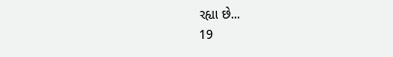રહ્યા છે...
19